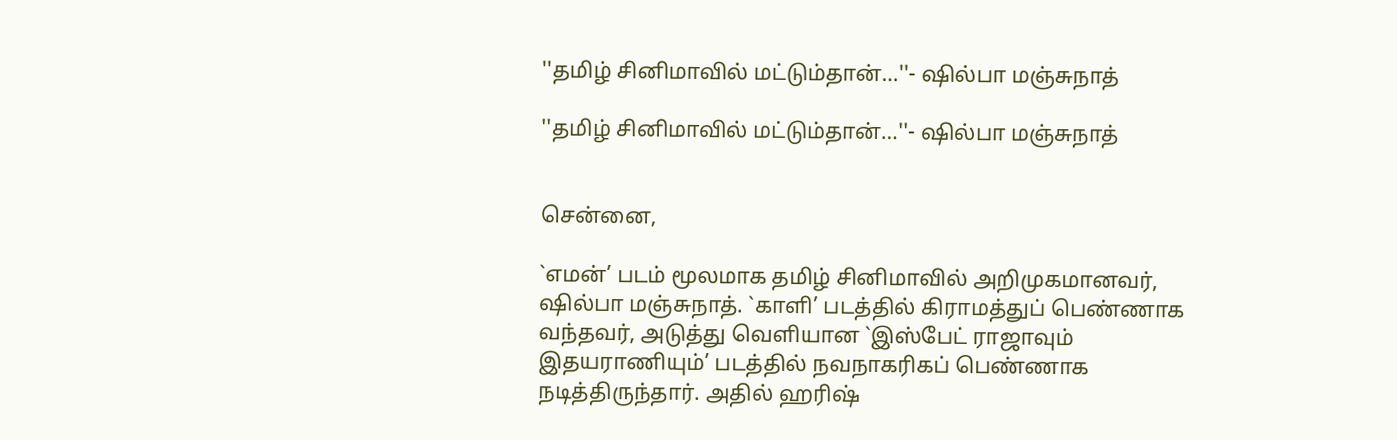''தமிழ் சினிமாவில் மட்டும்தான்…''- ஷில்பா மஞ்சுநாத்

''தமிழ் சினிமாவில் மட்டும்தான்…''- ஷில்பா மஞ்சுநாத்


சென்னை,

`எமன்’ படம் மூலமாக தமிழ் சினிமாவில் அறிமுகமானவர், ஷில்பா மஞ்சுநாத். `காளி’ படத்தில் கிராமத்துப் பெண்ணாக வந்தவர், அடுத்து வெளியான `இஸ்பேட் ராஜாவும் இதயராணியும்’ படத்தில் நவநாகரிகப் பெண்ணாக நடித்திருந்தார். அதில் ஹரிஷ்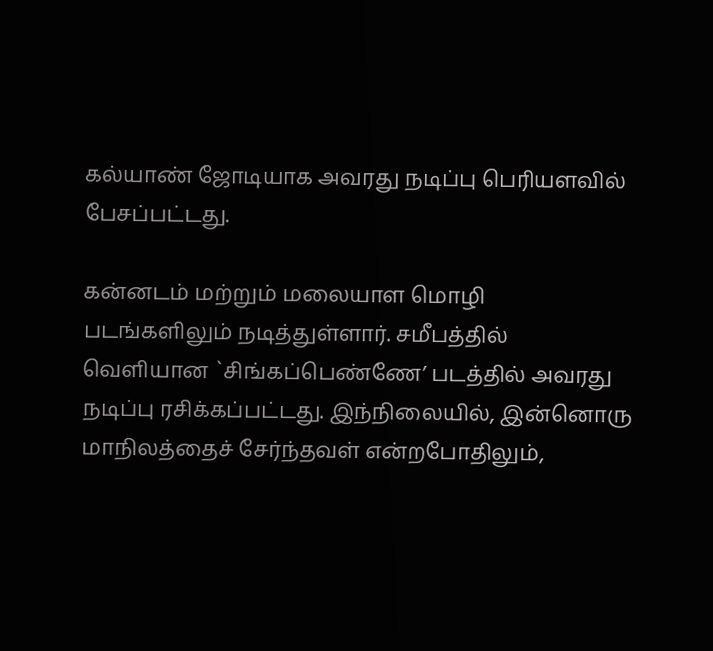கல்யாண் ஜோடியாக அவரது நடிப்பு பெரியளவில் பேசப்பட்டது.

கன்னடம் மற்றும் மலையாள மொழி படங்களிலும் நடித்துள்ளார். சமீபத்தில் வெளியான `சிங்கப்பெண்ணே’ படத்தில் அவரது நடிப்பு ரசிக்கப்பட்டது. இந்நிலையில், இன்னொரு மாநிலத்தைச் சேர்ந்தவள் என்றபோதிலும்,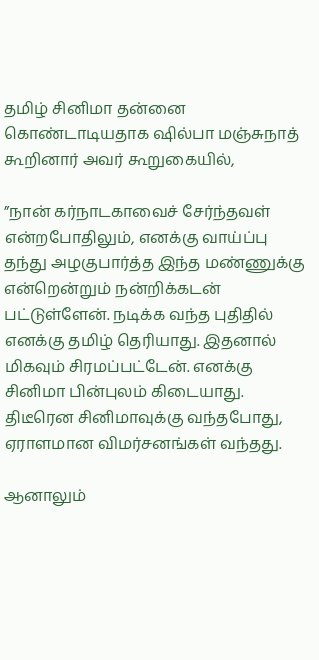தமிழ் சினிமா தன்னை கொண்டாடியதாக ஷில்பா மஞ்சுநாத் கூறினார் அவர் கூறுகையில்,

”நான் கர்நாடகாவைச் சேர்ந்தவள் என்றபோதிலும், எனக்கு வாய்ப்பு தந்து அழகுபார்த்த இந்த மண்ணுக்கு என்றென்றும் நன்றிக்கடன் பட்டுள்ளேன். நடிக்க வந்த புதிதில் எனக்கு தமிழ் தெரியாது. இதனால் மிகவும் சிரமப்பட்டேன். எனக்கு சினிமா பின்புலம் கிடையாது. திடீரென சினிமாவுக்கு வந்தபோது, ஏராளமான விமர்சனங்கள் வந்தது.

ஆனாலும்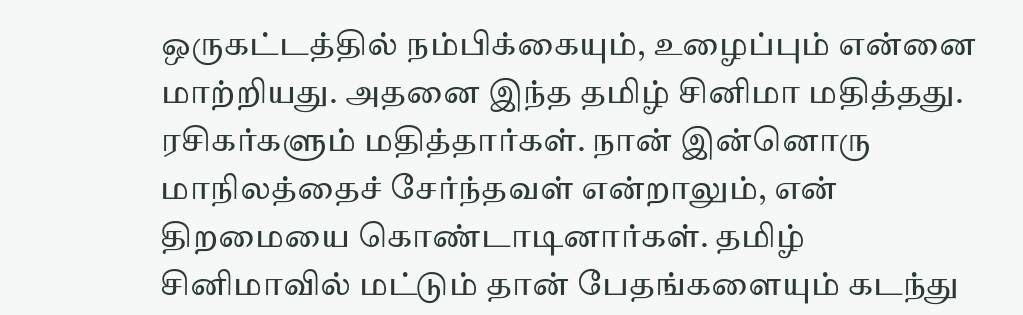ஒருகட்டத்தில் நம்பிக்கையும், உழைப்பும் என்னை மாற்றியது. அதனை இந்த தமிழ் சினிமா மதித்தது. ரசிகர்களும் மதித்தார்கள். நான் இன்னொரு மாநிலத்தைச் சேர்ந்தவள் என்றாலும், என் திறமையை கொண்டாடினார்கள். தமிழ் சினிமாவில் மட்டும் தான் பேதங்களையும் கடந்து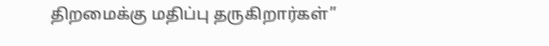திறமைக்கு மதிப்பு தருகிறார்கள்”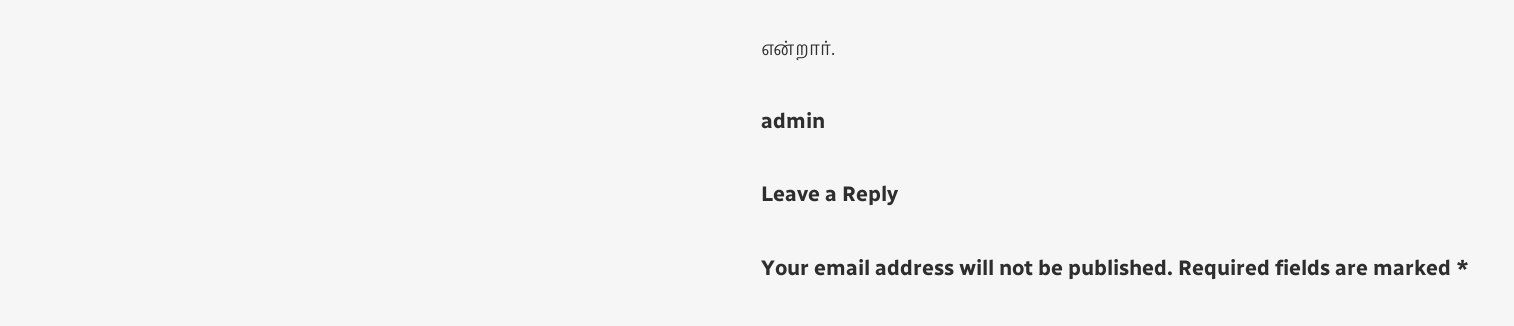என்றார்.

admin

Leave a Reply

Your email address will not be published. Required fields are marked *